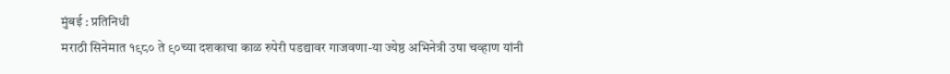मुंबई : प्रतिनिधी
मराठी सिनेमात १९८० ते ९०च्या दशकाचा काळ रुपेरी पडद्यावर गाजवणा-या ज्येष्ठ अभिनेत्री उषा चव्हाण यांनी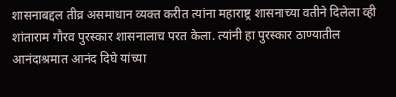शासनाबद्दल तीव्र असमाधान व्यक्त करीत त्यांना महाराष्ट्र शासनाच्या वतीने दिलेला व्ही शांताराम गौरव पुरस्कार शासनालाच परत केला. त्यांनी हा पुरस्कार ठाण्यातील आनंदाश्रमात आनंद दिघे यांच्या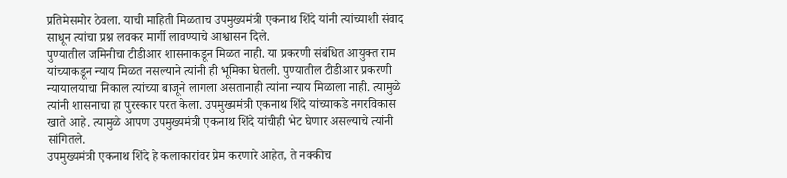प्रतिमेसमोर ठेवला. याची माहिती मिळताच उपमुख्यमंत्री एकनाथ शिंदे यांनी त्यांच्याशी संवाद साधून त्यांचा प्रश्न लवकर मार्गी लावण्याचे आश्वासन दिले.
पुण्यातील जमिनीचा टीडीआर शासनाकडून मिळत नाही. या प्रकरणी संबंधित आयुक्त राम यांच्याकडून न्याय मिळत नसल्याने त्यांनी ही भूमिका घेतली. पुण्यातील टीडीआर प्रकरणी न्यायालयाचा निकाल त्यांच्या बाजूने लागला असतानाही त्यांना न्याय मिळाला नाही. त्यामुळे त्यांनी शासनाचा हा पुरस्कार परत केला. उपमुख्यमंत्री एकनाथ शिंदे यांच्याकडे नगरविकास खाते आहे. त्यामुळे आपण उपमुख्यमंत्री एकनाथ शिंदे यांचीही भेट घेणार असल्याचे त्यांनी सांगितले.
उपमुख्यमंत्री एकनाथ शिंदे हे कलाकारांवर प्रेम करणारे आहेत, ते नक्कीच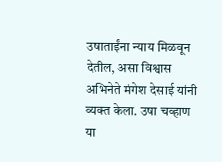उषाताईंना न्याय मिळवून देतील, असा विश्वास अभिनेते मंगेश देसाई यांनी व्यक्त केला. उषा चव्हाण या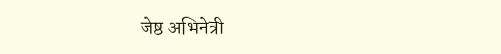जेष्ठ अभिनेत्री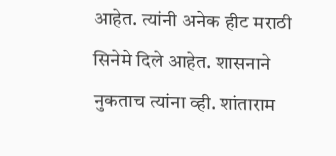आहेत. त्यांनी अनेक हीट मराठी सिनेमे दिले आहेत. शासनाने नुकताच त्यांना व्ही. शांताराम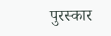पुरस्कार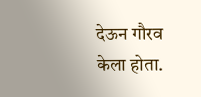देऊन गौरव केला होता.